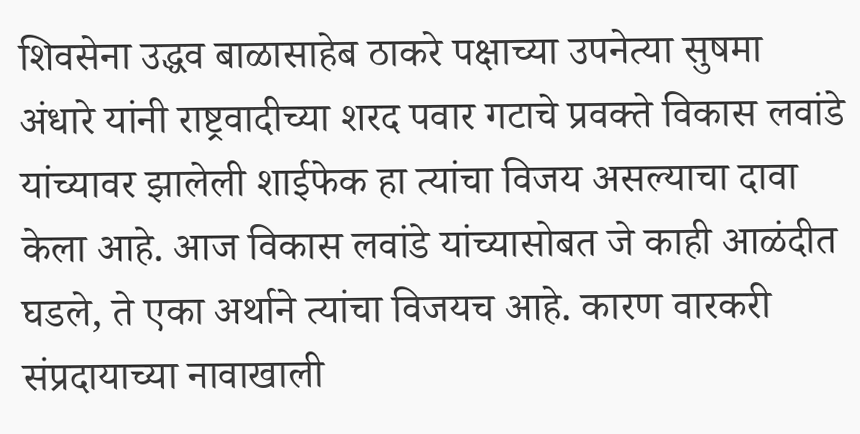शिवसेना उद्धव बाळासाहेब ठाकरे पक्षाच्या उपनेत्या सुषमा अंधारे यांनी राष्ट्रवादीच्या शरद पवार गटाचे प्रवक्ते विकास लवांडे यांच्यावर झालेली शाईफेक हा त्यांचा विजय असल्याचा दावा केला आहे. आज विकास लवांडे यांच्यासोबत जे काही आळंदीत घडले, ते एका अर्थाने त्यांचा विजयच आहे. कारण वारकरी संप्रदायाच्या नावाखाली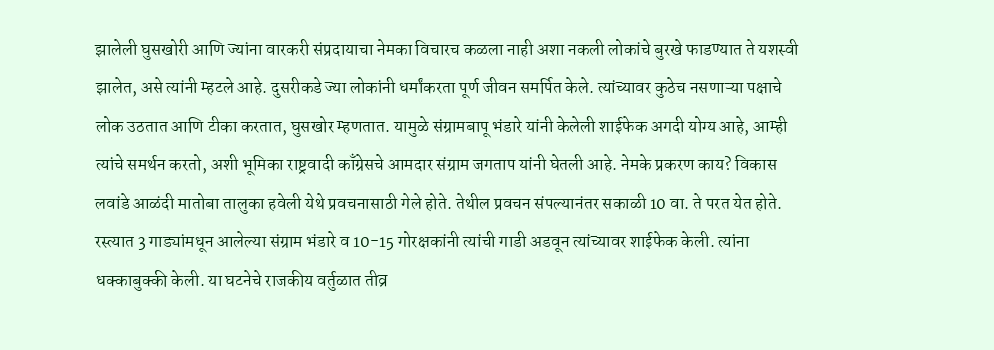झालेली घुसखोरी आणि ज्यांना वारकरी संप्रदायाचा नेमका विचारच कळला नाही अशा नकली लोकांचे बुरखे फाडण्यात ते यशस्वी झालेत, असे त्यांनी म्हटले आहे. दुसरीकडे ज्या लोकांनी धर्मांकरता पूर्ण जीवन समर्पित केले. त्यांच्यावर कुठेच नसणाऱ्या पक्षाचे लोक उठतात आणि टीका करतात, घुसखोर म्हणतात. यामुळे संग्रामबापू भंडारे यांनी केलेली शाईफेक अगदी योग्य आहे, आम्ही त्यांचे समर्थन करतो, अशी भूमिका राष्ट्रवादी काँग्रेसचे आमदार संग्राम जगताप यांनी घेतली आहे. नेमके प्रकरण काय? विकास लवांडे आळंदी मातोबा तालुका हवेली येथे प्रवचनासाठी गेले होते. तेथील प्रवचन संपल्यानंतर सकाळी 10 वा. ते परत येत होते. रस्त्यात 3 गाड्यांमधून आलेल्या संग्राम भंडारे व 10-15 गोरक्षकांनी त्यांची गाडी अडवून त्यांच्यावर शाईफेक केली. त्यांना धक्काबुक्की केली. या घटनेचे राजकीय वर्तुळात तीव्र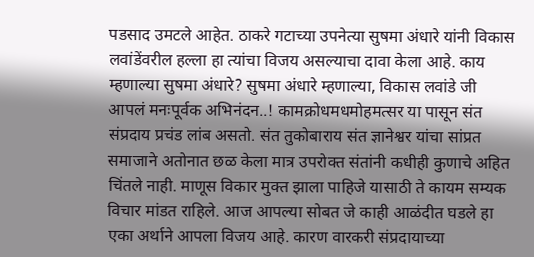पडसाद उमटले आहेत. ठाकरे गटाच्या उपनेत्या सुषमा अंधारे यांनी विकास लवांडेंवरील हल्ला हा त्यांचा विजय असल्याचा दावा केला आहे. काय म्हणाल्या सुषमा अंधारे? सुषमा अंधारे म्हणाल्या, विकास लवांडे जी आपलं मनःपूर्वक अभिनंदन..! कामक्रोधमधमोहमत्सर या पासून संत संप्रदाय प्रचंड लांब असतो. संत तुकोबाराय संत ज्ञानेश्वर यांचा सांप्रत समाजाने अतोनात छळ केला मात्र उपरोक्त संतांनी कधीही कुणाचे अहित चिंतले नाही. माणूस विकार मुक्त झाला पाहिजे यासाठी ते कायम सम्यक विचार मांडत राहिले. आज आपल्या सोबत जे काही आळंदीत घडले हा एका अर्थाने आपला विजय आहे. कारण वारकरी संप्रदायाच्या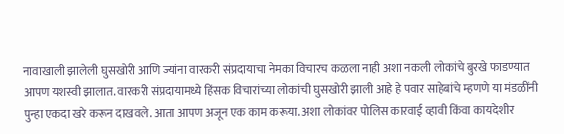नावाखाली झालेली घुसखोरी आणि ज्यांना वारकरी संप्रदायाचा नेमका विचारच कळला नाही अशा नकली लोकांचे बुरखे फाडण्यात आपण यशस्वी झालात. वारकरी संप्रदायामध्ये हिंसक विचारांच्या लोकांची घुसखोरी झाली आहे हे पवार साहेबांचे म्हणणे या मंडळींनी पुन्हा एकदा खरे करून दाखवले. आता आपण अजून एक काम करूया. अशा लोकांवर पोलिस कारवाई व्हावी किंवा कायदेशीर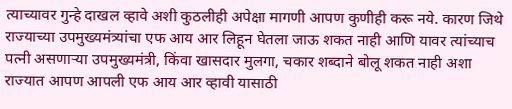त्याच्यावर गुन्हे दाखल व्हावे अशी कुठलीही अपेक्षा मागणी आपण कुणीही करू नये. कारण जिथे राज्याच्या उपमुख्यमंत्र्यांचा एफ आय आर लिहून घेतला जाऊ शकत नाही आणि यावर त्यांच्याच पत्नी असणाऱ्या उपमुख्यमंत्री, किंवा खासदार मुलगा, चकार शब्दाने बोलू शकत नाही अशा राज्यात आपण आपली एफ आय आर व्हावी यासाठी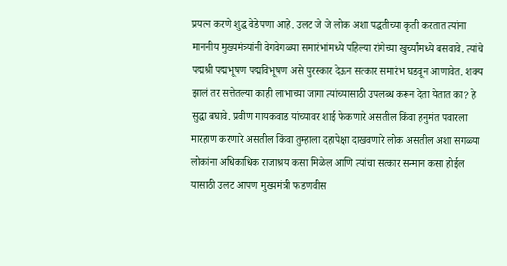प्रयत्न करणे शुद्ध वेडेपणा आहे. उलट जे जे लोक अशा पद्धतीच्या कृती करतात त्यांना माननीय मुख्यमंत्र्यांनी वेगवेगळ्या समारंभांमध्ये पहिल्या रांगेच्या खुर्च्यांमध्ये बसवावे. त्यांचे पद्मश्री पद्मभूषण पद्मविभूषण असे पुरस्कार देऊन सत्कार समारंभ घडवून आणावेत. शक्य झालं तर सत्तेतल्या काही लाभाच्या जागा त्यांच्यासाठी उपलब्ध करून देता येतात का? हे सुद्धा बघावे. प्रवीण गायकवाड यांच्यावर शाई फेकणारे असतील किंवा हनुमंत पवारला मारहाण करणारे असतील किंवा तुम्हाला दहापेक्षा दाखवणारे लोक असतील अशा सगळ्या लोकांना अधिकाधिक राजाश्रय कसा मिळेल आणि त्यांचा सत्कार सन्मान कसा होईल यासाठी उलट आपण मुख्यमंत्री फडणवीस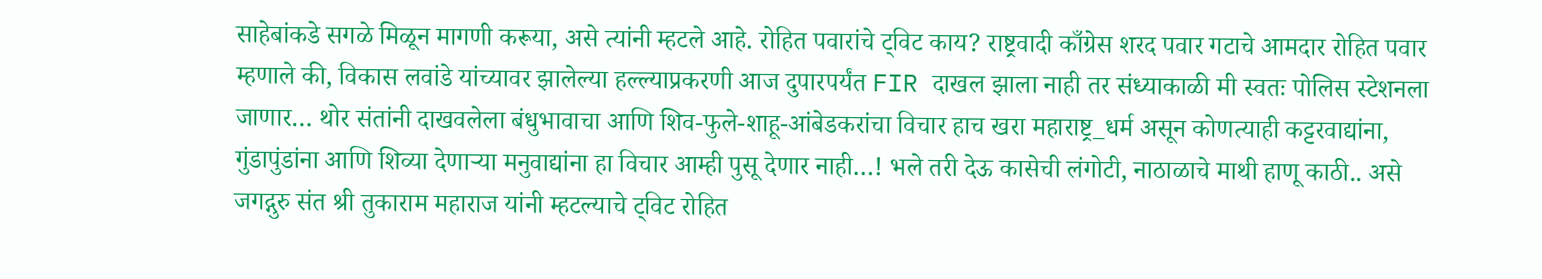साहेबांकडे सगळे मिळून मागणी करूया, असे त्यांनी म्हटले आहे. रोहित पवारांचे ट्विट काय? राष्ट्रवादी काँग्रेस शरद पवार गटाचे आमदार रोहित पवार म्हणाले की, विकास लवांडे यांच्यावर झालेल्या हल्ल्याप्रकरणी आज दुपारपर्यंत FIR दाखल झाला नाही तर संध्याकाळी मी स्वतः पोलिस स्टेशनला जाणार… थोर संतांनी दाखवलेला बंधुभावाचा आणि शिव-फुले-शाहू-आंबेडकरांचा विचार हाच खरा महाराष्ट्र_धर्म असून कोणत्याही कट्टरवाद्यांना, गुंडापुंडांना आणि शिव्या देणाऱ्या मनुवाद्यांना हा विचार आम्ही पुसू देणार नाही…! भले तरी देऊ कासेची लंगोटी, नाठाळाचे माथी हाणू काठी.. असे जगद्गुरु संत श्री तुकाराम महाराज यांनी म्हटल्याचे ट्विट रोहित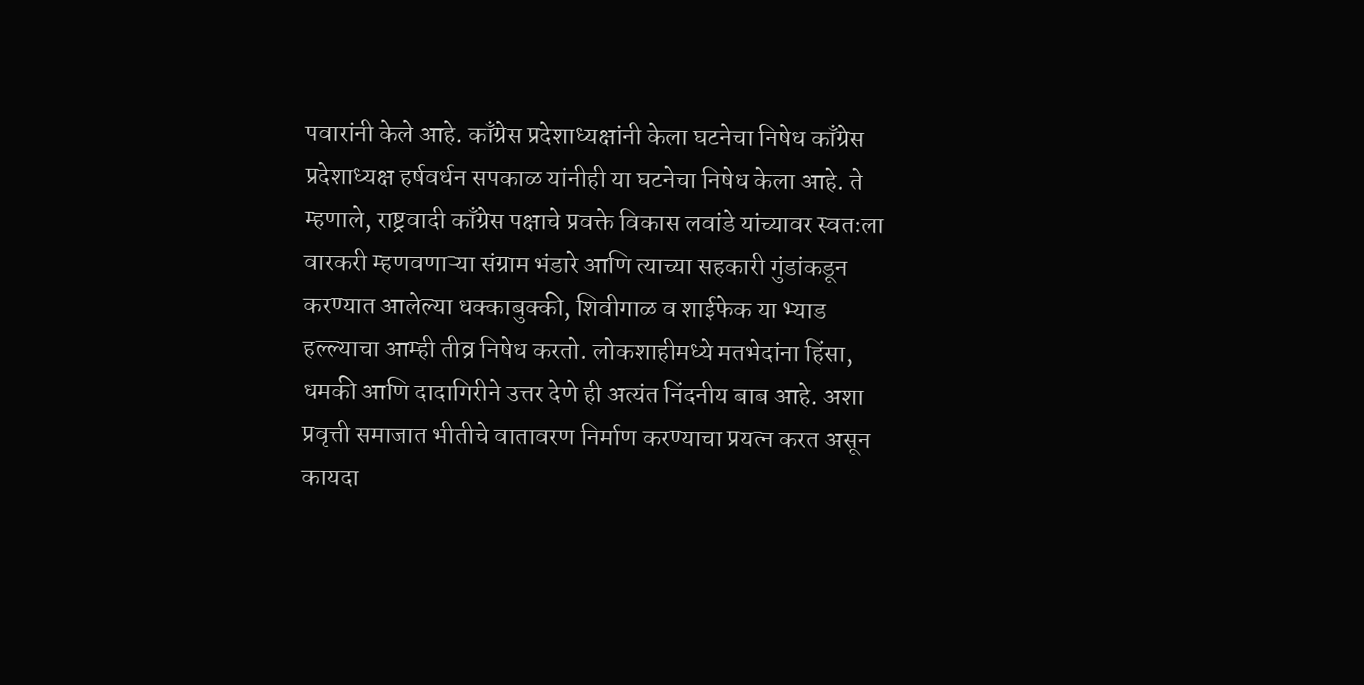पवारांनी केले आहे. काँग्रेस प्रदेशाध्यक्षांनी केला घटनेचा निषेध काँग्रेस प्रदेशाध्यक्ष हर्षवर्धन सपकाळ यांनीही या घटनेचा निषेध केला आहे. ते म्हणाले, राष्ट्रवादी काँग्रेस पक्षाचे प्रवक्ते विकास लवांडे यांच्यावर स्वतःला वारकरी म्हणवणाऱ्या संग्राम भंडारे आणि त्याच्या सहकारी गुंडांकडून करण्यात आलेल्या धक्काबुक्की, शिवीगाळ व शाईफेक या भ्याड हल्ल्याचा आम्ही तीव्र निषेध करतो. लोकशाहीमध्ये मतभेदांना हिंसा, धमकी आणि दादागिरीने उत्तर देणे ही अत्यंत निंदनीय बाब आहे. अशा प्रवृत्ती समाजात भीतीचे वातावरण निर्माण करण्याचा प्रयत्न करत असून कायदा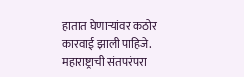हातात घेणाऱ्यांवर कठोर कारवाई झाली पाहिजे. महाराष्ट्राची संतपरंपरा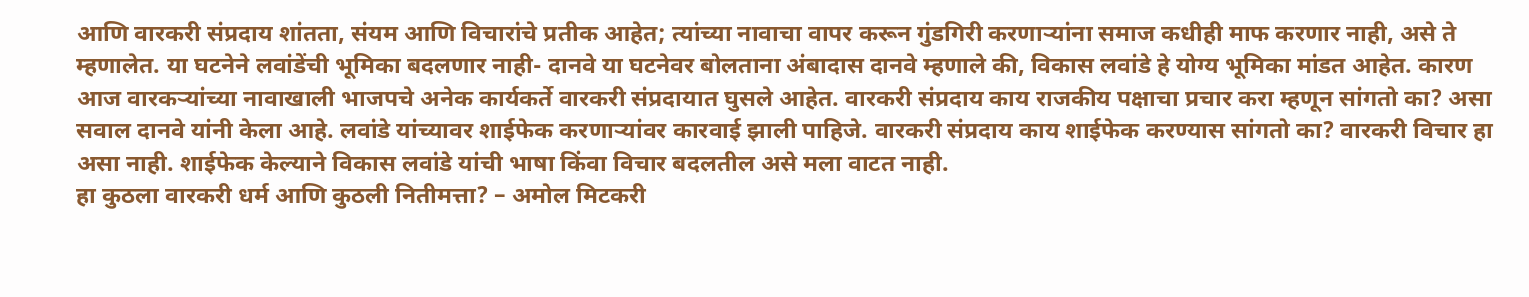आणि वारकरी संप्रदाय शांतता, संयम आणि विचारांचे प्रतीक आहेत; त्यांच्या नावाचा वापर करून गुंडगिरी करणाऱ्यांना समाज कधीही माफ करणार नाही, असे ते म्हणालेत. या घटनेने लवांडेंची भूमिका बदलणार नाही- दानवे या घटनेवर बोलताना अंबादास दानवे म्हणाले की, विकास लवांडे हे योग्य भूमिका मांडत आहेत. कारण आज वारकऱ्यांच्या नावाखाली भाजपचे अनेक कार्यकर्ते वारकरी संप्रदायात घुसले आहेत. वारकरी संप्रदाय काय राजकीय पक्षाचा प्रचार करा म्हणून सांगतो का? असा सवाल दानवे यांनी केला आहे. लवांडे यांच्यावर शाईफेक करणाऱ्यांवर कारवाई झाली पाहिजे. वारकरी संप्रदाय काय शाईफेक करण्यास सांगतो का? वारकरी विचार हा असा नाही. शाईफेक केल्याने विकास लवांडे यांची भाषा किंवा विचार बदलतील असे मला वाटत नाही.
हा कुठला वारकरी धर्म आणि कुठली नितीमत्ता? – अमोल मिटकरी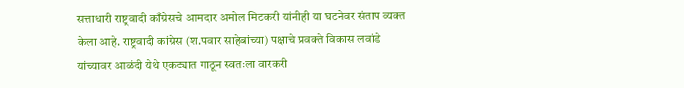सत्ताधारी राष्ट्रवादी काँग्रेसचे आमदार अमोल मिटकरी यांनीही या घटनेवर संताप व्यक्त केला आहे. राष्ट्रवादी कांग्रेस (श.पवार साहेबांच्या) पक्षाचे प्रवक्ते विकास लवांडे यांच्यावर आळंदी येथे एकट्यात गाठून स्वतःला वारकरी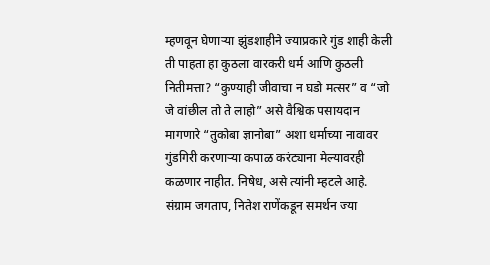म्हणवून घेणाऱ्या झुंडशाहीने ज्याप्रकारे गुंड शाही केली ती पाहता हा कुठला वारकरी धर्म आणि कुठली नितीमत्ता? “कुण्याही जीवाचा न घडो मत्सर” व “जो जे वांछील तो ते लाहो” असे वैश्विक पसायदान मागणारे “तुकोबा ज्ञानोबा” अशा धर्माच्या नावावर गुंडगिरी करणाऱ्या कपाळ करंट्याना मेल्यावरही कळणार नाहीत. निषेध, असे त्यांनी म्हटले आहे. संग्राम जगताप, नितेश राणेंकडून समर्थन ज्या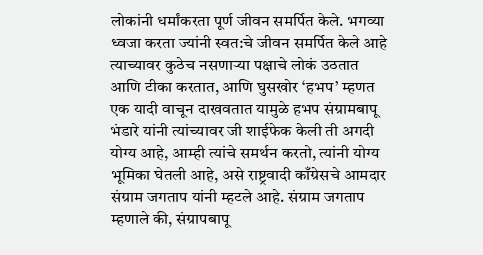लोकांनी धर्मांकरता पूर्ण जीवन समर्पित केले. भगव्या ध्वजा करता ज्यांनी स्वत:चे जीवन समर्पित केले आहे त्याच्यावर कुठेच नसणाऱ्या पक्षाचे लोकं उठतात आणि टीका करतात, आणि घुसखोर ‘हभप’ म्हणत एक यादी वाचून दाखवतात यामुळे हभप संग्रामबापू भंडारे यांनी त्यांच्यावर जी शाईफेक केली ती अगदी योग्य आहे, आम्ही त्यांचे समर्थन करतो, त्यांनी योग्य भूमिका घेतली आहे, असे राष्ट्रवादी काँग्रेसचे आमदार संग्राम जगताप यांनी म्हटले आहे. संग्राम जगताप म्हणाले की, संग्रापबापू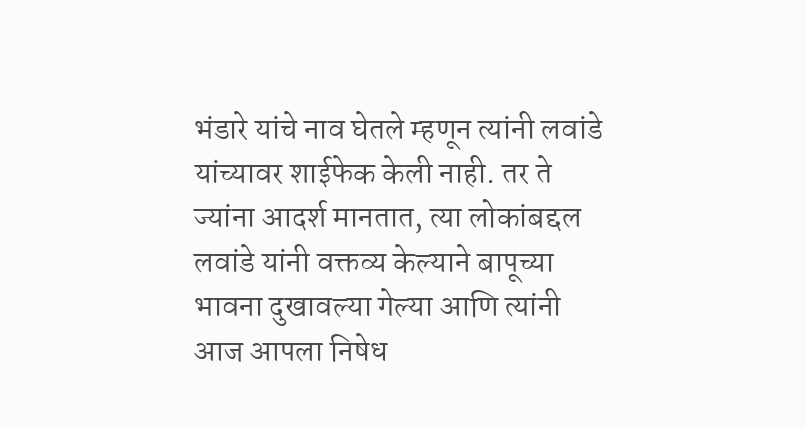भंडारे यांचे नाव घेतले म्हणून त्यांनी लवांडे यांच्यावर शाईफेक केली नाही. तर ते ज्यांना आदर्श मानतात, त्या लोकांबद्दल लवांडे यांनी वक्तव्य केल्याने बापूच्या भावना दुखावल्या गेल्या आणि त्यांनी आज आपला निषेध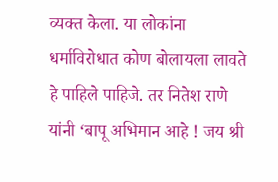व्यक्त केला. या लोकांना धर्माविरोधात कोण बोलायला लावते हे पाहिले पाहिजे. तर नितेश राणे यांनी ‘बापू अभिमान आहे ! जय श्री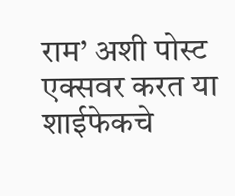राम’ अशी पोस्ट एक्सवर करत या शाईफेकचे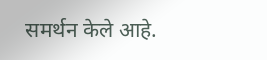समर्थन केले आहे.